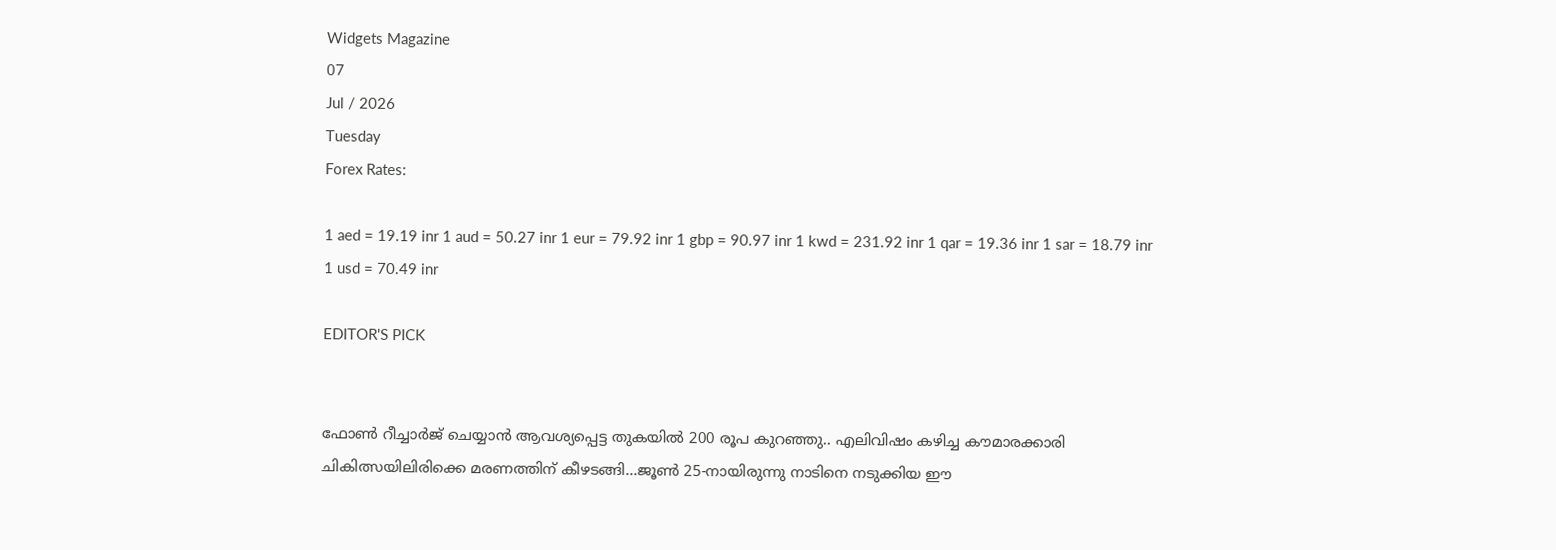Widgets Magazine
07
Jul / 2026
Tuesday
Forex Rates:

1 aed = 19.19 inr 1 aud = 50.27 inr 1 eur = 79.92 inr 1 gbp = 90.97 inr 1 kwd = 231.92 inr 1 qar = 19.36 inr 1 sar = 18.79 inr 1 usd = 70.49 inr

EDITOR'S PICK


ഫോണ്‍ റീച്ചാര്‍ജ് ചെയ്യാന്‍ ആവശ്യപ്പെട്ട തുകയില്‍ 200 രൂപ കുറഞ്ഞു.. എലിവിഷം കഴിച്ച കൗമാരക്കാരി ചികിത്സയിലിരിക്കെ മരണത്തിന് കീഴടങ്ങി...ജൂണ്‍ 25-നായിരുന്നു നാടിനെ നടുക്കിയ ഈ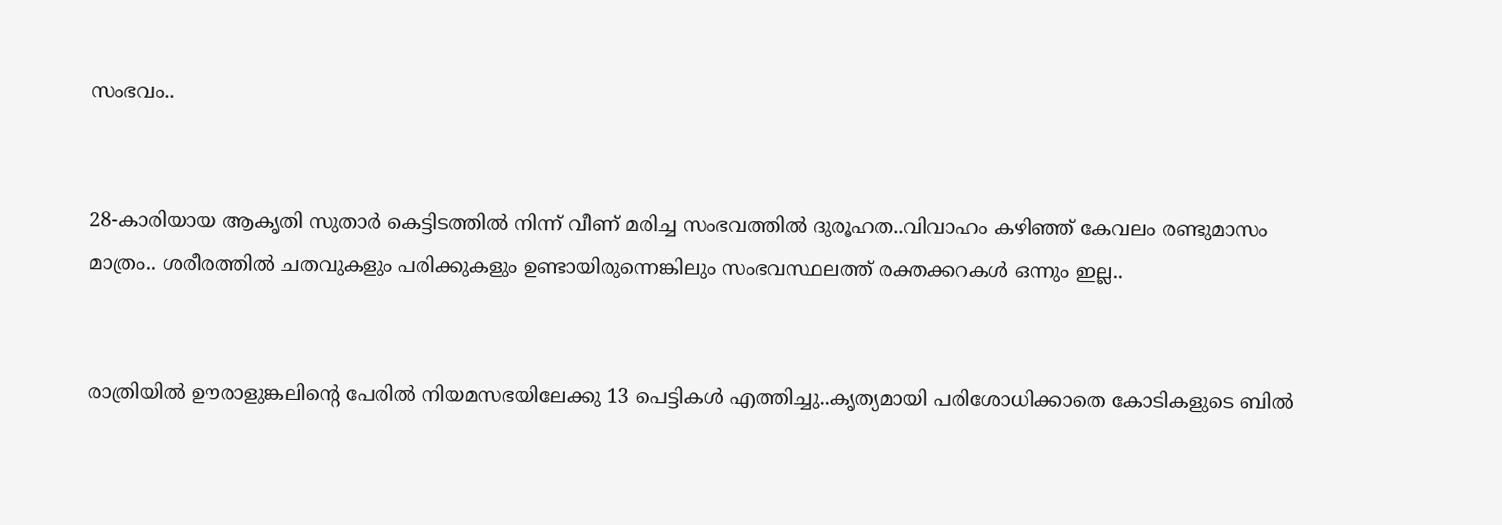സംഭവം..


28-കാരിയായ ആകൃതി സുതാര്‍ കെട്ടിടത്തില്‍ നിന്ന് വീണ് മരിച്ച സംഭവത്തില്‍ ദുരൂഹത..വിവാഹം കഴിഞ്ഞ് കേവലം രണ്ടുമാസം മാത്രം.. ശരീരത്തില്‍ ചതവുകളും പരിക്കുകളും ഉണ്ടായിരുന്നെങ്കിലും സംഭവസ്ഥലത്ത് രക്തക്കറകള്‍ ഒന്നും ഇല്ല..


രാത്രിയിൽ ഊരാളുങ്കലിന്റെ പേരിൽ നിയമസഭയിലേക്കു 13 പെട്ടികൾ എത്തിച്ചു..കൃത്യമായി പരിശോധിക്കാതെ കോടികളുടെ ബിൽ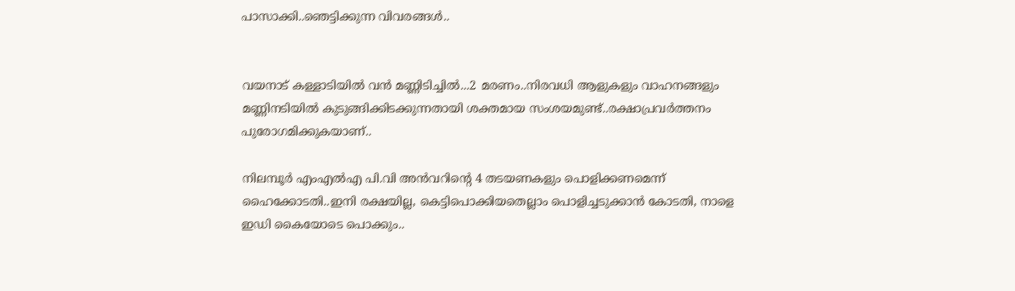പാസാക്കി..ഞെട്ടിക്കുന്ന വിവരങ്ങൾ..


വയനാട് കള്ളാടിയില്‍ വന്‍ മണ്ണിടിച്ചില്‍...2 മരണം..നിരവധി ആളുകളും വാഹനങ്ങളും മണ്ണിനടിയില്‍ കുടുങ്ങിക്കിടക്കുന്നതായി ശക്തമായ സംശയമുണ്ട്..രക്ഷാപ്രവർത്തനം പുരോഗമിക്കുകയാണ്..

നിലമ്പൂർ എംഎൽഎ പി.വി അൻവറിന്റെ 4 തടയണകളും പൊളിക്കണമെന്ന് ഹൈക്കോടതി..ഇനി രക്ഷയില്ല, കെട്ടിപൊക്കിയതെല്ലാം പൊളിച്ചടുക്കാൻ കോടതി, നാളെ ഇഡി കൈയോടെ പൊക്കും..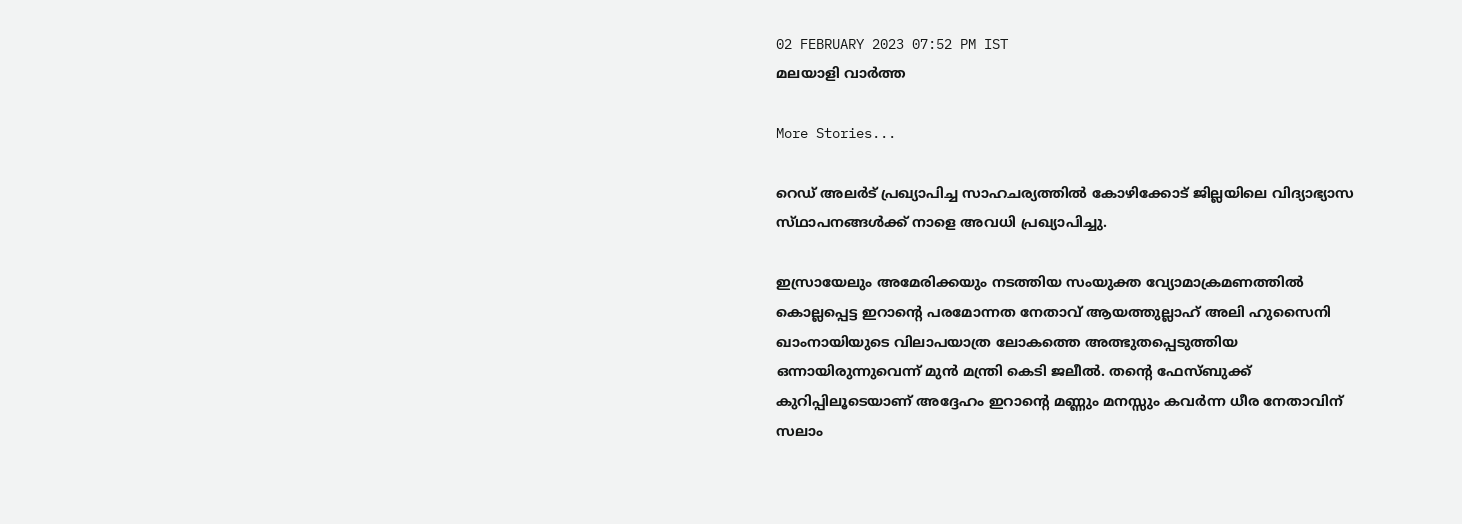02 FEBRUARY 2023 07:52 PM IST
മലയാളി വാര്‍ത്ത

More Stories...

റെഡ് അലർട് പ്രഖ്യാപിച്ച സാഹചര്യത്തിൽ കോഴിക്കോട് ജില്ലയിലെ വിദ്യാഭ്യാസ സ്‌ഥാപനങ്ങൾക്ക്‌ നാളെ അവധി പ്രഖ്യാപിച്ചു.

ഇസ്രായേലും അമേരിക്കയും നടത്തിയ സംയുക്ത വ്യോമാക്രമണത്തിൽ കൊല്ലപ്പെട്ട ഇറാന്റെ പരമോന്നത നേതാവ് ആയത്തുല്ലാഹ് അലി ഹുസൈനി ഖാംനായിയുടെ വിലാപയാത്ര ലോകത്തെ അത്ഭുതപ്പെടുത്തിയ ഒന്നായിരുന്നുവെന്ന് മുൻ മന്ത്രി കെടി ജലീൽ. തന്റെ ഫേസ്ബുക്ക് കുറിപ്പിലൂടെയാണ് അദ്ദേഹം ഇറാന്റെ മണ്ണും മനസ്സും കവർന്ന ധീര നേതാവിന് സലാം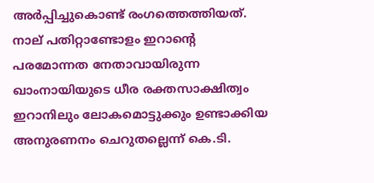അർപ്പിച്ചുകൊണ്ട് രംഗത്തെത്തിയത്. നാല് പതിറ്റാണ്ടോളം ഇറാന്റെ പരമോന്നത നേതാവായിരുന്ന ഖാംനായിയുടെ ധീര രക്തസാക്ഷിത്വം ഇറാനിലും ലോകമൊട്ടുക്കും ഉണ്ടാക്കിയ അനുരണനം ചെറുതല്ലെന്ന് കെ.ടി.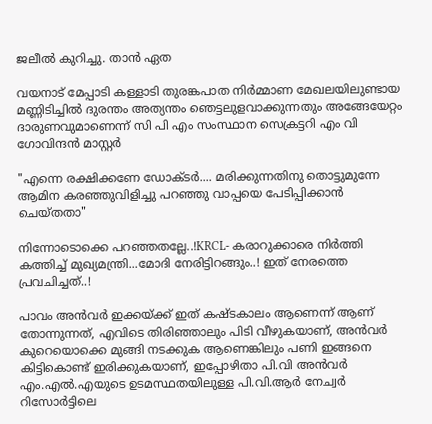ജലീൽ കുറിച്ചു. താൻ ഏത

വയനാട് മേപ്പാടി കള്ളാടി തുരങ്കപാത നിർമ്മാണ മേഖലയിലുണ്ടായ മണ്ണിടിച്ചിൽ ദുരന്തം അത്യന്തം ഞെട്ടലുളവാക്കുന്നതും അങ്ങേയേറ്റം ദാരുണവുമാണെന്ന് സി പി എം സംസ്ഥാന സെക്രട്ടറി എം വി ഗോവിന്ദൻ മാസ്റ്റർ

"എന്നെ രക്ഷിക്കണേ ഡോക്ടർ.... മരിക്കുന്നതിനു തൊട്ടുമുന്നേ ആമിന കരഞ്ഞുവിളിച്ചു പറഞ്ഞു വാപ്പയെ പേടിപ്പിക്കാൻ ചെയ്തതാ"

നിന്നോടൊക്കെ പറഞ്ഞതല്ലേ..!KRCL- കരാറുക്കാരെ നിർത്തി കത്തിച്ച് മുഖ്യമന്ത്രി...മോദി നേരിട്ടിറങ്ങും..! ഇത് നേരത്തെ പ്രവചിച്ചത്..!

പാവം അൻവർ ഇക്കയ്ക്ക് ഇത് കഷ്ടകാലം ആണെന്ന് ആണ് തോന്നുന്നത്, എവിടെ തിരിഞ്ഞാലും പിടി വീഴുകയാണ്, അൻവർ കുറെയൊക്കെ മുങ്ങി നടക്കുക ആണെങ്കിലും പണി ഇങ്ങനെ കിട്ടികൊണ്ട് ഇരിക്കുകയാണ്, ഇപ്പോഴിതാ പി.വി അൻവർ എം.എൽ.എയുടെ ഉടമസ്ഥതയിലുള്ള പി.വി.ആർ നേച്വർ റിസോർട്ടിലെ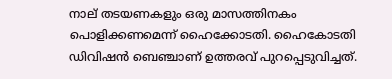നാല് തടയണകളും ഒരു മാസത്തിനകം പൊളിക്കണമെന്ന് ഹൈക്കോടതി. ഹൈകോടതി ഡിവിഷൻ ബെഞ്ചാണ് ഉത്തരവ് പുറപ്പെടുവിച്ചത്.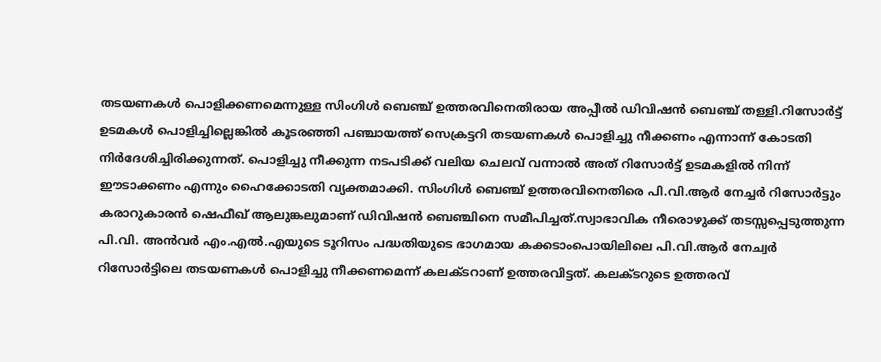തടയണകൾ പൊളിക്കണമെന്നുള്ള സിംഗിൾ ബെഞ്ച് ഉത്തരവിനെതിരായ അപ്പീൽ ഡിവിഷൻ ബെഞ്ച് തള്ളി.റിസോർട്ട് ഉടമകൾ പൊളിച്ചില്ലെങ്കിൽ കൂടരഞ്ഞി പഞ്ചായത്ത് സെക്രട്ടറി തടയണകൾ പൊളിച്ചു നീക്കണം എന്നാന്ന് കോടതി നിർദേശിച്ചിരിക്കുന്നത്. പൊളിച്ചു നീക്കുന്ന നടപടിക്ക് വലിയ ചെലവ് വന്നാൽ അത് റിസോർട്ട് ഉടമകളിൽ നിന്ന് ഈടാക്കണം എന്നും ഹൈക്കോടതി വ്യക്തമാക്കി. സിംഗിൾ ബെഞ്ച് ഉത്തരവിനെതിരെ പി.വി.ആർ നേച്ചർ റിസോർട്ടും കരാറുകാരൻ ഷെഫീഖ് ആലുങ്കലുമാണ് ഡിവിഷൻ ബെഞ്ചിനെ സമീപിച്ചത്.സ്വാഭാവിക നീരൊഴുക്ക് തടസ്സപ്പെടുത്തുന്ന പി.വി. അൻവർ എം.എൽ.എയുടെ ടൂറിസം പദ്ധതിയുടെ ഭാഗമായ കക്കടാംപൊയിലിലെ പി.വി.ആർ നേച്വർ റിസോർട്ടിലെ തടയണകൾ പൊളിച്ചു നീക്കണമെന്ന് കലക്ടറാണ് ഉത്തരവിട്ടത്. കലക്ടറുടെ ഉത്തരവ്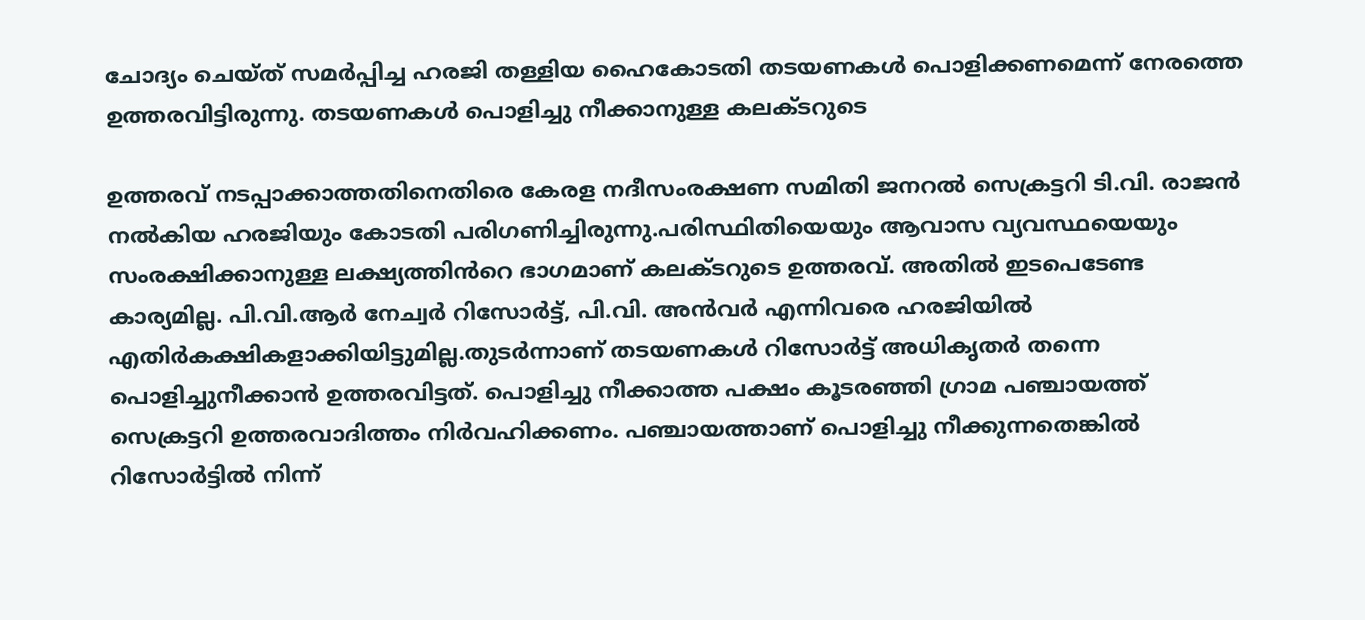ചോദ്യം ചെയ്ത് സമർപ്പിച്ച ഹരജി തള്ളിയ ഹൈകോടതി തടയണകൾ പൊളിക്കണമെന്ന് നേരത്തെ ഉത്തരവിട്ടിരുന്നു. തടയണകൾ പൊളിച്ചു നീക്കാനുള്ള കലക്ടറുടെ

ഉത്തരവ് നടപ്പാക്കാത്തതിനെതിരെ കേരള നദീസംരക്ഷണ സമിതി ജനറൽ സെക്രട്ടറി ടി.വി. രാജൻ നൽകിയ ഹരജിയും കോടതി പരിഗണിച്ചിരുന്നു.പരിസ്ഥിതിയെയും ആവാസ വ്യവസ്ഥയെയും സംരക്ഷിക്കാനുള്ള ലക്ഷ്യത്തിൻറെ ഭാഗമാണ് കലക്ടറുടെ ഉത്തരവ്. അതിൽ ഇടപെടേണ്ട കാര്യമില്ല. പി.വി.ആർ നേച്വർ റിസോർട്ട്, പി.വി. അൻവർ എന്നിവരെ ഹരജിയിൽ എതിർകക്ഷികളാക്കിയിട്ടുമില്ല.തുടർന്നാണ് തടയണകൾ റിസോർട്ട് അധികൃതർ തന്നെ പൊളിച്ചുനീക്കാൻ ഉത്തരവിട്ടത്. പൊളിച്ചു നീക്കാത്ത പക്ഷം കൂടരഞ്ഞി ഗ്രാമ പഞ്ചായത്ത് സെക്രട്ടറി ഉത്തരവാദിത്തം നിർവഹിക്കണം. പഞ്ചായത്താണ് പൊളിച്ചു നീക്കുന്നതെങ്കിൽ റിസോർട്ടിൽ നിന്ന്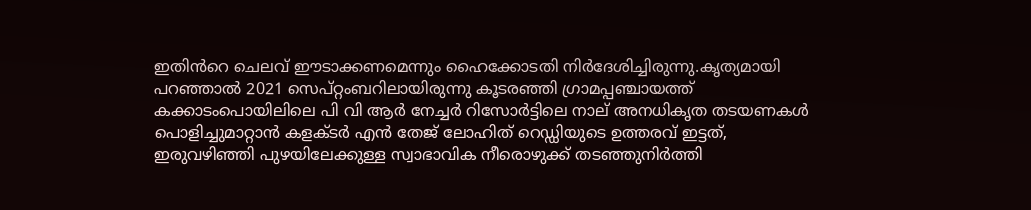ഇതിൻറെ ചെലവ് ഈടാക്കണമെന്നും ഹൈക്കോടതി നിർദേശിച്ചിരുന്നു.കൃത്യമായി പറഞ്ഞാൽ 2021 സെപ്റ്റംബറിലായിരുന്നു കൂടരഞ്ഞി ഗ്രാമപ്പഞ്ചായത്ത് കക്കാടംപൊയിലിലെ പി വി ആര്‍ നേച്ചര്‍ റിസോര്‍ട്ടിലെ നാല് അനധികൃത തടയണകള്‍ പൊളിച്ചുമാറ്റാന്‍ കളക്ടര്‍ എന്‍ തേജ് ലോഹിത് റെഡ്ഡിയുടെ ഉത്തരവ് ഇട്ടത്, ഇരുവഴിഞ്ഞി പുഴയിലേക്കുള്ള സ്വാഭാവിക നീരൊഴുക്ക് തടഞ്ഞുനിര്‍ത്തി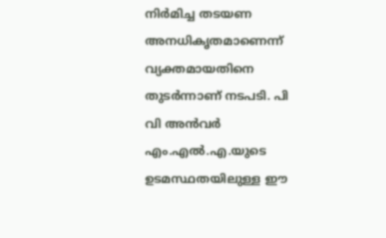നിര്‍മിച്ച തടയണ അനധികൃതമാണെന്ന് വ്യക്തമായതിനെ തുടര്‍ന്നാണ് നടപടി. പി വി അന്‍വര്‍ എം.എല്‍.എ.യുടെ ഉടമസ്ഥതയിലുള്ള ഈ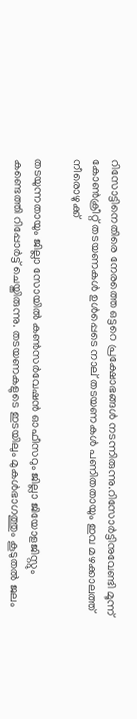റിസോട്ടിനെതിരെ നേരത്തെ ഒട്ടറെ പ്രക്ഷോഭങ്ങള്‍ നടന്നിരുന്നു.റിസോര്‍ട്ടിനുവേണ്ടി മൂന്ന് കോണ്‍ക്രീറ്റ് തടയണകള്‍ ഉള്‍പ്പെടെ നാല് തടയണകള്‍ പണിതതായും ഇവ മഴക്കാലത്ത് നീരൊഴുക്ക്

തടയുന്നതായും ജില്ലാ സോയില്‍ കണ്‍സര്‍വേഷന്‍ ഓഫീസറും ജില്ലാ ജിയോളജിസ്റ്റും കണ്ടെത്തി റിപ്പോര്‍ട്ട് ചെയ്തിരുന്നു. തടയണകളുടെ ഇടയിലും മുകള്‍ഭാഗത്തും കൂടുതല്‍ ജലം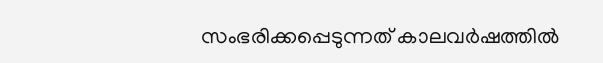സംഭരിക്കപ്പെടുന്നത് കാലവര്‍ഷത്തില്‍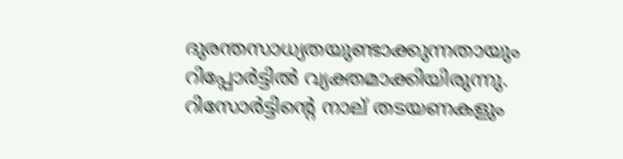ദുരന്തസാധ്യതയുണ്ടാക്കുന്നതായും റിപ്പോര്‍ട്ടില്‍ വ്യക്തമാക്കിയിരുന്നു. റിസോര്‍ട്ടിന്റെ നാല് തടയണകളും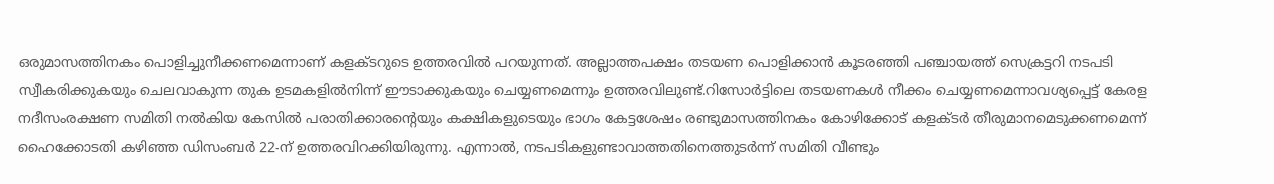ഒരുമാസത്തിനകം പൊളിച്ചുനീക്കണമെന്നാണ് കളക്ടറുടെ ഉത്തരവില്‍ പറയുന്നത്. അല്ലാത്തപക്ഷം തടയണ പൊളിക്കാന്‍ കൂടരഞ്ഞി പഞ്ചായത്ത് സെക്രട്ടറി നടപടി സ്വീകരിക്കുകയും ചെലവാകുന്ന തുക ഉടമകളില്‍നിന്ന് ഈടാക്കുകയും ചെയ്യണമെന്നും ഉത്തരവിലുണ്ട്.റിസോര്‍ട്ടിലെ തടയണകള്‍ നീക്കം ചെയ്യണമെന്നാവശ്യപ്പെട്ട് കേരള നദീസംരക്ഷണ സമിതി നല്‍കിയ കേസില്‍ പരാതിക്കാരന്റെയും കക്ഷികളുടെയും ഭാഗം കേട്ടശേഷം രണ്ടുമാസത്തിനകം കോഴിക്കോട് കളക്ടര്‍ തീരുമാനമെടുക്കണമെന്ന് ഹൈക്കോടതി കഴിഞ്ഞ ഡിസംബര്‍ 22-ന് ഉത്തരവിറക്കിയിരുന്നു. എന്നാല്‍, നടപടികളുണ്ടാവാത്തതിനെത്തുടര്‍ന്ന് സമിതി വീണ്ടും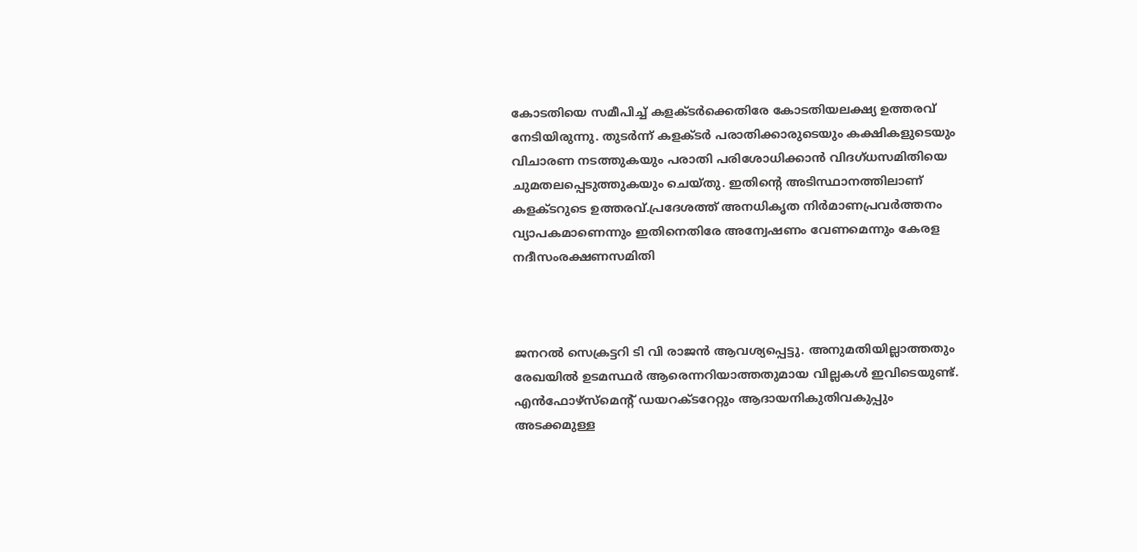കോടതിയെ സമീപിച്ച് കളക്ടര്‍ക്കെതിരേ കോടതിയലക്ഷ്യ ഉത്തരവ് നേടിയിരുന്നു. തുടര്‍ന്ന് കളക്ടര്‍ പരാതിക്കാരുടെയും കക്ഷികളുടെയും വിചാരണ നടത്തുകയും പരാതി പരിശോധിക്കാന്‍ വിദഗ്ധസമിതിയെ ചുമതലപ്പെടുത്തുകയും ചെയ്തു. ഇതിന്റെ അടിസ്ഥാനത്തിലാണ് കളക്ടറുടെ ഉത്തരവ്.പ്രദേശത്ത് അനധികൃത നിര്‍മാണപ്രവര്‍ത്തനം വ്യാപകമാണെന്നും ഇതിനെതിരേ അന്വേഷണം വേണമെന്നും കേരള നദീസംരക്ഷണസമിതി



ജനറല്‍ സെക്രട്ടറി ടി വി രാജന്‍ ആവശ്യപ്പെട്ടു. അനുമതിയില്ലാത്തതും രേഖയില്‍ ഉടമസ്ഥര്‍ ആരെന്നറിയാത്തതുമായ വില്ലകള്‍ ഇവിടെയുണ്ട്. എന്‍ഫോഴ്‌സ്മെന്റ് ഡയറക്ടറേറ്റും ആദായനികുതിവകുപ്പും അടക്കമുള്ള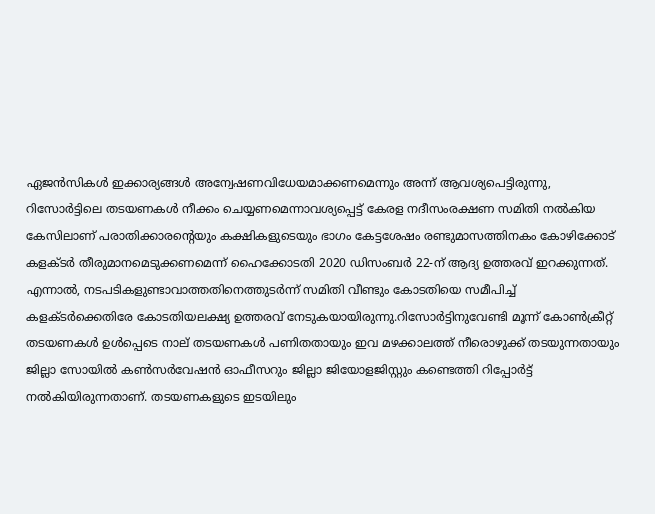ഏജന്‍സികള്‍ ഇക്കാര്യങ്ങള്‍ അന്വേഷണവിധേയമാക്കണമെന്നും അന്ന് ആവശ്യപെട്ടിരുന്നു, റിസോര്‍ട്ടിലെ തടയണകള്‍ നീക്കം ചെയ്യണമെന്നാവശ്യപ്പെട്ട് കേരള നദീസംരക്ഷണ സമിതി നല്‍കിയ കേസിലാണ് പരാതിക്കാരന്റെയും കക്ഷികളുടെയും ഭാഗം കേട്ടശേഷം രണ്ടുമാസത്തിനകം കോഴിക്കോട് കളക്ടര്‍ തീരുമാനമെടുക്കണമെന്ന് ഹൈക്കോടതി 2020 ഡിസംബര്‍ 22-ന് ആദ്യ ഉത്തരവ് ഇറക്കുന്നത്. എന്നാല്‍, നടപടികളുണ്ടാവാത്തതിനെത്തുടര്‍ന്ന് സമിതി വീണ്ടും കോടതിയെ സമീപിച്ച് കളക്ടര്‍ക്കെതിരേ കോടതിയലക്ഷ്യ ഉത്തരവ് നേടുകയായിരുന്നു.റിസോര്‍ട്ടിനുവേണ്ടി മൂന്ന് കോണ്‍ക്രീറ്റ് തടയണകള്‍ ഉള്‍പ്പെടെ നാല് തടയണകള്‍ പണിതതായും ഇവ മഴക്കാലത്ത് നീരൊഴുക്ക് തടയുന്നതായും ജില്ലാ സോയില്‍ കണ്‍സര്‍വേഷന്‍ ഓഫീസറും ജില്ലാ ജിയോളജിസ്റ്റും കണ്ടെത്തി റിപ്പോര്‍ട്ട് നൽകിയിരുന്നതാണ്. തടയണകളുടെ ഇടയിലും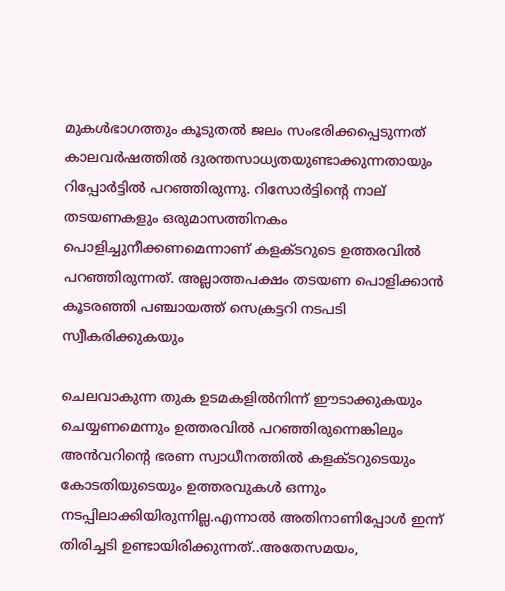മുകള്‍ഭാഗത്തും കൂടുതല്‍ ജലം സംഭരിക്കപ്പെടുന്നത് കാലവര്‍ഷത്തില്‍ ദുരന്തസാധ്യതയുണ്ടാക്കുന്നതായും റിപ്പോര്‍ട്ടില്‍ പറഞ്ഞിരുന്നു. റിസോര്‍ട്ടിന്റെ നാല് തടയണകളും ഒരുമാസത്തിനകം പൊളിച്ചുനീക്കണമെന്നാണ് കളക്ടറുടെ ഉത്തരവില്‍ പറഞ്ഞിരുന്നത്. അല്ലാത്തപക്ഷം തടയണ പൊളിക്കാന്‍ കൂടരഞ്ഞി പഞ്ചായത്ത് സെക്രട്ടറി നടപടി സ്വീകരിക്കുകയും

ചെലവാകുന്ന തുക ഉടമകളില്‍നിന്ന് ഈടാക്കുകയും ചെയ്യണമെന്നും ഉത്തരവിൽ പറഞ്ഞിരുന്നെങ്കിലും അൻവറിന്റെ ഭരണ സ്വാധീനത്തിൽ കളക്ടറുടെയും കോടതിയുടെയും ഉത്തരവുകൾ ഒന്നും നടപ്പിലാക്കിയിരുന്നില്ല.എന്നാൽ അതിനാണിപ്പോൾ ഇന്ന് തിരിച്ചടി ഉണ്ടായിരിക്കുന്നത്..അതേസമയം,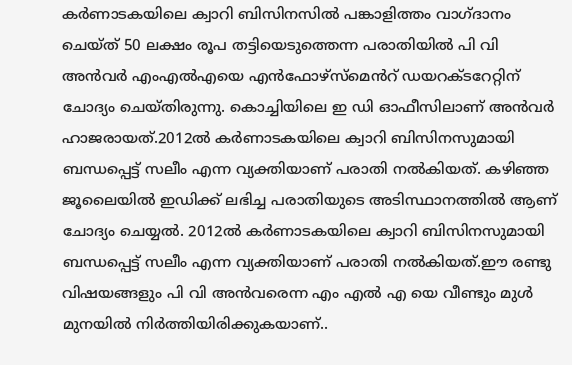കർണാടകയിലെ ക്വാറി ബിസിനസിൽ പങ്കാളിത്തം വാഗ്ദാനം ചെയ്ത് 50 ലക്ഷം രൂപ തട്ടിയെടുത്തെന്ന പരാതിയിൽ പി വി അൻവർ എംഎൽഎയെ എൻഫോഴ്സ്മെൻറ് ഡയറക്ടറേറ്റിന് ചോദ്യം ചെയ്തിരുന്നു. കൊച്ചിയിലെ ഇ ഡി ഓഫീസിലാണ് അൻവർ ഹാജരായത്.2012ൽ കർണാടകയിലെ ക്വാറി ബിസിനസുമായി ബന്ധപ്പെട്ട് സലീം എന്ന വ്യക്തിയാണ് പരാതി നൽകിയത്. കഴിഞ്ഞ ജൂലൈയിൽ ഇഡിക്ക് ലഭിച്ച പരാതിയുടെ അടിസ്ഥാനത്തിൽ ആണ് ചോദ്യം ചെയ്യൽ. 2012ൽ കർണാടകയിലെ ക്വാറി ബിസിനസുമായി ബന്ധപ്പെട്ട് സലീം എന്ന വ്യക്തിയാണ് പരാതി നൽകിയത്.ഈ രണ്ടു വിഷയങ്ങളും പി വി അൻവരെന്ന എം എൽ എ യെ വീണ്ടും മുൾ മുനയിൽ നിർത്തിയിരിക്കുകയാണ്..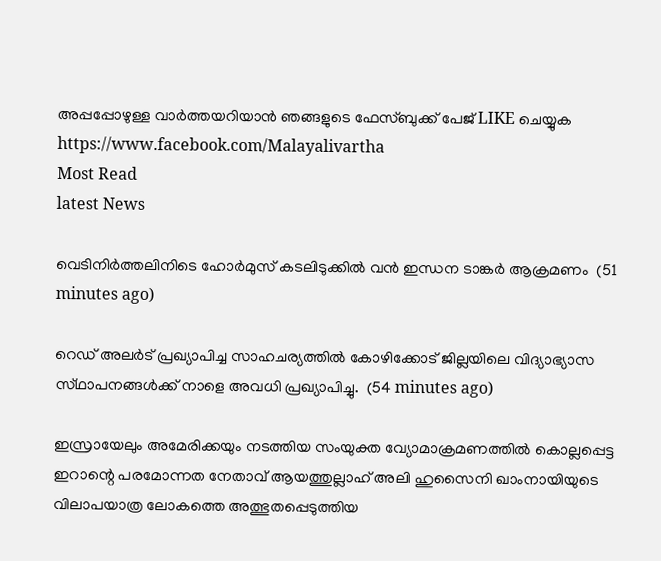അപ്പപ്പോഴുള്ള വാര്‍ത്തയറിയാന്‍ ഞങ്ങളുടെ ഫേസ്‌ബുക്ക്‌ പേജ് LIKE ചെയ്യുക
https://www.facebook.com/Malayalivartha
Most Read
latest News

വെടിനിർത്തലിനിടെ ഹോർമുസ് കടലിടുക്കിൽ വൻ ഇന്ധന ടാങ്കർ ആക്രമണം  (51 minutes ago)

റെഡ് അലർട് പ്രഖ്യാപിച്ച സാഹചര്യത്തിൽ കോഴിക്കോട് ജില്ലയിലെ വിദ്യാഭ്യാസ സ്‌ഥാപനങ്ങൾക്ക്‌ നാളെ അവധി പ്രഖ്യാപിച്ചു.  (54 minutes ago)

ഇസ്രായേലും അമേരിക്കയും നടത്തിയ സംയുക്ത വ്യോമാക്രമണത്തിൽ കൊല്ലപ്പെട്ട ഇറാന്റെ പരമോന്നത നേതാവ് ആയത്തുല്ലാഹ് അലി ഹുസൈനി ഖാംനായിയുടെ വിലാപയാത്ര ലോകത്തെ അത്ഭുതപ്പെടുത്തിയ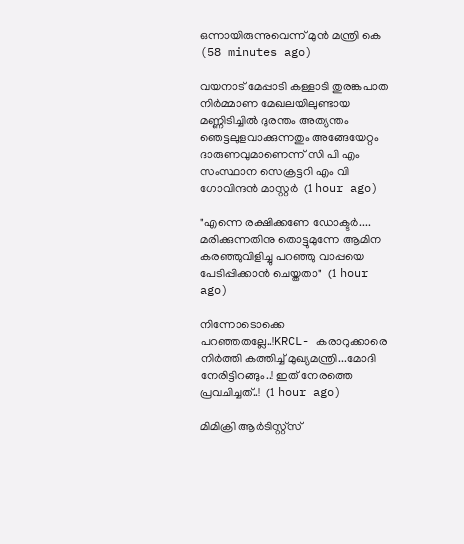ഒന്നായിരുന്നുവെന്ന് മുൻ മന്ത്രി കെ  (58 minutes ago)

വയനാട് മേപ്പാടി കള്ളാടി തുരങ്കപാത നിർമ്മാണ മേഖലയിലുണ്ടായ മണ്ണിടിച്ചിൽ ദുരന്തം അത്യന്തം ഞെട്ടലുളവാക്കുന്നതും അങ്ങേയേറ്റം ദാരുണവുമാണെന്ന് സി പി എം സംസ്ഥാന സെക്രട്ടറി എം വി ഗോവിന്ദൻ മാസ്റ്റർ  (1 hour ago)

"എന്നെ രക്ഷിക്കണേ ഡോക്ടർ.... മരിക്കുന്നതിനു തൊട്ടുമുന്നേ ആമിന കരഞ്ഞുവിളിച്ചു പറഞ്ഞു വാപ്പയെ പേടിപ്പിക്കാൻ ചെയ്തതാ"  (1 hour ago)

നിന്നോടൊക്കെ പറഞ്ഞതല്ലേ..!KRCL- കരാറുക്കാരെ നിർത്തി കത്തിച്ച് മുഖ്യമന്ത്രി...മോദി നേരിട്ടിറങ്ങും..! ഇത് നേരത്തെ പ്രവചിച്ചത്..!  (1 hour ago)

മിമിക്രി ആര്‍ടിസ്റ്റ്‌സ്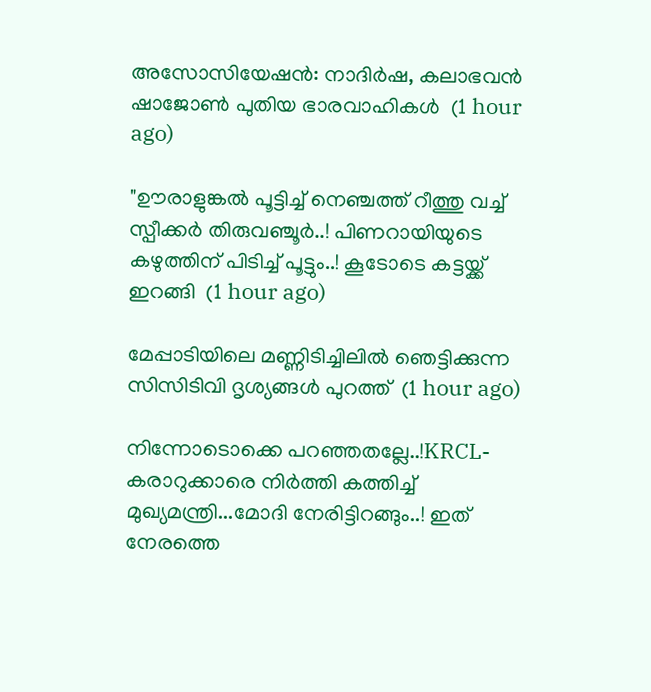അസോസിയേഷന്‍: നാദിര്‍ഷ, കലാഭവന്‍ ഷാജോണ്‍ പുതിയ ഭാരവാഹികള്‍  (1 hour ago)

"ഊരാളുങ്കൽ പൂട്ടിച്ച് നെഞ്ചത്ത് റീത്തു വച്ച് സ്പീക്കർ തിരുവഞ്ചൂർ..! പിണറായിയുടെ കഴുത്തിന് പിടിച്ച് പൂട്ടും..! കൂടോടെ കട്ടയ്ക്ക് ഇറങ്ങി  (1 hour ago)

മേപ്പാടിയിലെ മണ്ണിടിച്ചിലില്‍ ഞെട്ടിക്കുന്ന സിസിടിവി ദൃശ്യങ്ങള്‍ പുറത്ത്  (1 hour ago)

നിന്നോടൊക്കെ പറഞ്ഞതല്ലേ..!KRCL- കരാറുക്കാരെ നിർത്തി കത്തിച്ച് മുഖ്യമന്ത്രി...മോദി നേരിട്ടിറങ്ങും..! ഇത് നേരത്തെ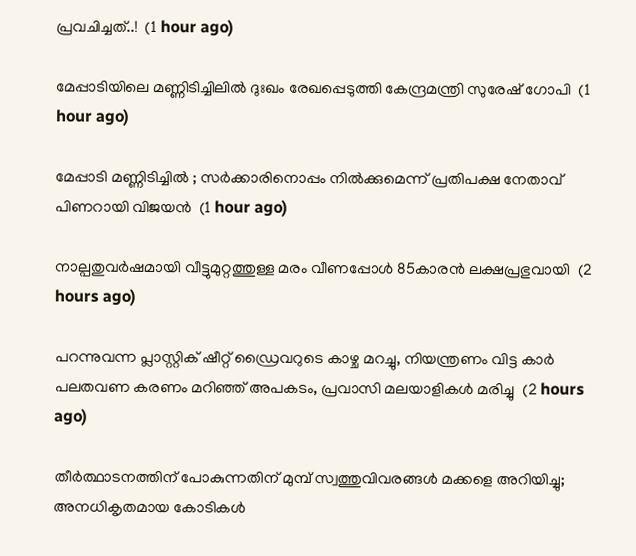പ്രവചിച്ചത്..!  (1 hour ago)

മേപ്പാടിയിലെ മണ്ണിടിച്ചിലില്‍ ദുഃഖം രേഖപ്പെടുത്തി കേന്ദ്രമന്ത്രി സുരേഷ് ഗോപി  (1 hour ago)

മേപ്പാടി മണ്ണിടിച്ചില്‍ ; സര്‍ക്കാരിനൊപ്പം നില്‍ക്കുമെന്ന് പ്രതിപക്ഷ നേതാവ് പിണറായി വിജയന്‍  (1 hour ago)

നാല്പതുവര്‍ഷമായി വീട്ടുമുറ്റത്തുള്ള മരം വീണപ്പോള്‍ 85കാരന്‍ ലക്ഷപ്രഭുവായി  (2 hours ago)

പറന്നുവന്ന പ്ലാസ്റ്റിക് ഷീറ്റ് ഡ്രൈവറുടെ കാഴ്ച മറച്ചു, നിയന്ത്രണം വിട്ട കാർ പലതവണ കരണം മറിഞ്ഞ് അപകടം, പ്രവാസി മലയാളികൾ മരിച്ചു  (2 hours ago)

തീര്‍ത്ഥാടനത്തിന് പോകുന്നതിന് മുമ്പ് സ്വത്തുവിവരങ്ങള്‍ മക്കളെ അറിയിച്ചു; അനധികൃതമായ കോടികള്‍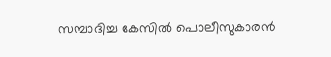സമ്പാദിച്ച കേസില്‍ പൊലീസുകാരന്‍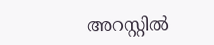അറസ്റ്റില്‍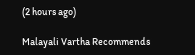(2 hours ago)

Malayali Vartha Recommends